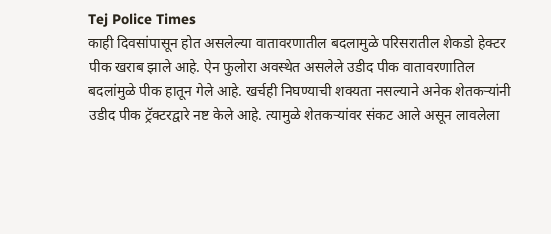Tej Police Times
काही दिवसांपासून होत असलेल्या वातावरणातील बदलामुळे परिसरातील शेकडो हेक्टर पीक खराब झाले आहे. ऐन फुलोरा अवस्थेत असलेले उडीद पीक वातावरणातिल बदलांमुळे पीक हातून गेले आहे. खर्चही निघण्याची शक्यता नसल्याने अनेक शेतकऱ्यांनी उडीद पीक ट्रॅक्टरद्वारे नष्ट केले आहे. त्यामुळे शेतकऱ्यांवर संकट आले असून लावलेला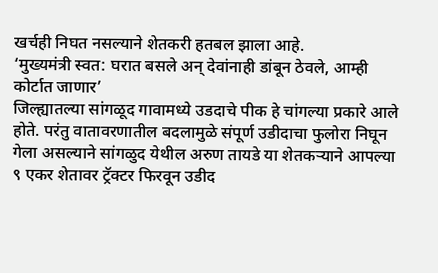खर्चही निघत नसल्याने शेतकरी हतबल झाला आहे.
‘मुख्यमंत्री स्वत: घरात बसले अन् देवांनाही डांबून ठेवले, आम्ही कोर्टात जाणार’
जिल्ह्यातल्या सांगळूद गावामध्ये उडदाचे पीक हे चांगल्या प्रकारे आले होते. परंतु वातावरणातील बदलामुळे संपूर्ण उडीदाचा फुलोरा निघून गेला असल्याने सांगळुद येथील अरुण तायडे या शेतकऱ्याने आपल्या ९ एकर शेतावर ट्रॅक्टर फिरवून उडीद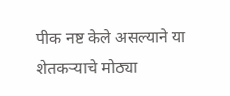पीक नष्ट केले असल्याने या शेतकऱ्याचे मोठ्या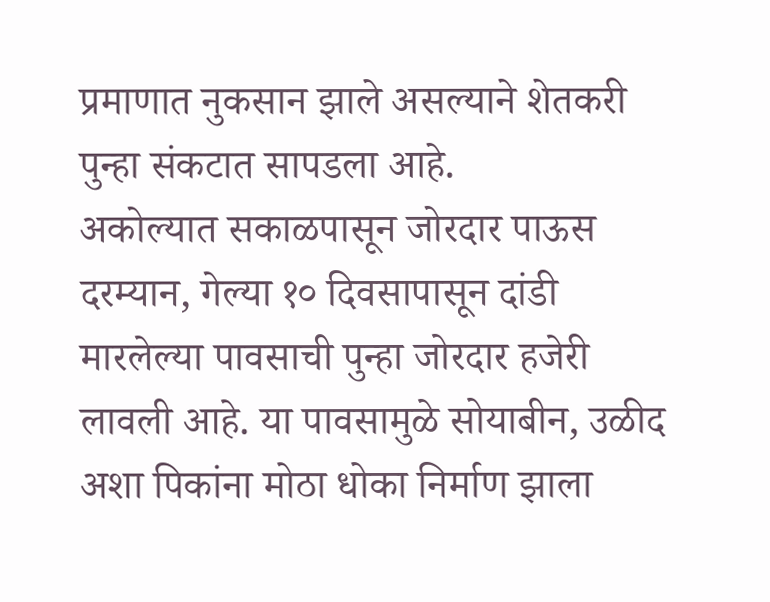प्रमाणात नुकसान झाले असल्याने शेतकरी पुन्हा संकटात सापडला आहे.
अकोल्यात सकाळपासून जोरदार पाऊस
दरम्यान, गेल्या १० दिवसापासून दांडी मारलेल्या पावसाची पुन्हा जोरदार हजेरी लावली आहे. या पावसामुळे सोयाबीन, उळीद अशा पिकांना मोठा धोका निर्माण झाला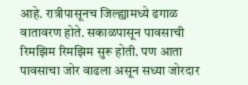आहे. रात्रीपासूनच जिल्ह्यामध्ये ढगाळ वातावरण होते. सकाळपासून पावसाची रिमझिम रिमझिम सुरू होती. पण आता पावसाचा जोर वाढला असून सध्या जोरदार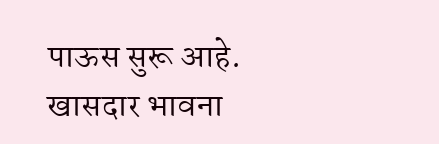पाऊस सुरू आहे.
खासदार भावना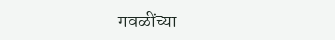गवळींच्या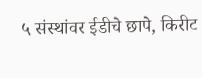५ संस्थांवर ईडीचे छापे, किरीट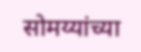सोमय्यांच्या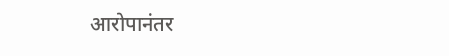आरोपानंतर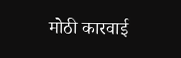मोठी कारवाई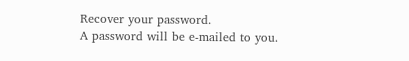Recover your password.
A password will be e-mailed to you.